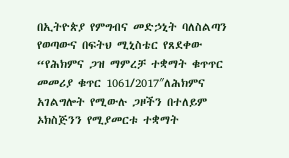በኢትዮጵያ የምግብና መድኃኒት ባለስልጣን የወጣውና በፍትህ ሚኒስቴር የጸደቀው “የሕክምና ጋዝ ማምረቻ ተቋማት ቁጥጥር መመሪያ ቁጥር 1061/2017″ለሕክምና አገልግሎት የሚውሉ ጋዞችን በተለይም ኦክስጅንን የሚያመርቱ ተቋማት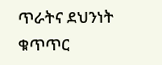ጥራትና ደህንነት ቁጥጥር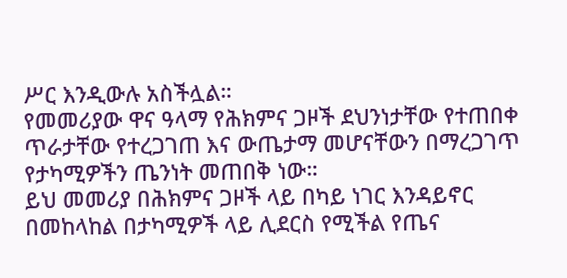ሥር እንዲውሉ አስችሏል።
የመመሪያው ዋና ዓላማ የሕክምና ጋዞች ደህንነታቸው የተጠበቀ ጥራታቸው የተረጋገጠ እና ውጤታማ መሆናቸውን በማረጋገጥ የታካሚዎችን ጤንነት መጠበቅ ነው።
ይህ መመሪያ በሕክምና ጋዞች ላይ በካይ ነገር እንዳይኖር በመከላከል በታካሚዎች ላይ ሊደርስ የሚችል የጤና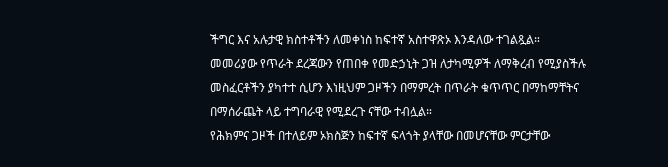ችግር እና አሉታዊ ክስተቶችን ለመቀነስ ከፍተኛ አስተዋጽኦ እንዳለው ተገልጿል።
መመሪያው የጥራት ደረጃውን የጠበቀ የመድኃኒት ጋዝ ለታካሚዎች ለማቅረብ የሚያስችሉ መስፈርቶችን ያካተተ ሲሆን እነዚህም ጋዞችን በማምረት በጥራት ቁጥጥር በማከማቸትና በማሰራጨት ላይ ተግባራዊ የሚደረጉ ናቸው ተብሏል።
የሕክምና ጋዞች በተለይም ኦክስጅን ከፍተኛ ፍላጎት ያላቸው በመሆናቸው ምርታቸው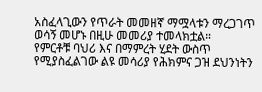አስፈላጊውን የጥራት መመዘኛ ማሟላቱን ማረጋገጥ ወሳኝ መሆኑ በዚሁ መመሪያ ተመላክቷል።
የምርቶቹ ባህሪ እና በማምረት ሂደት ውስጥ የሚያስፈልገው ልዩ መሳሪያ የሕክምና ጋዝ ደህንነትን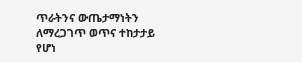ጥራትንና ውጤታማነትን ለማረጋገጥ ወጥና ተከታታይ የሆነ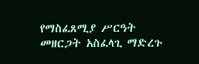የማስፈጸሚያ ሥርዓት መዘርጋት አስፈላጊ ማድረጉ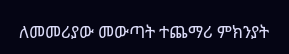ለመመሪያው መውጣት ተጨማሪ ምክንያት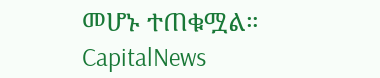መሆኑ ተጠቁሟል።
CapitalNews